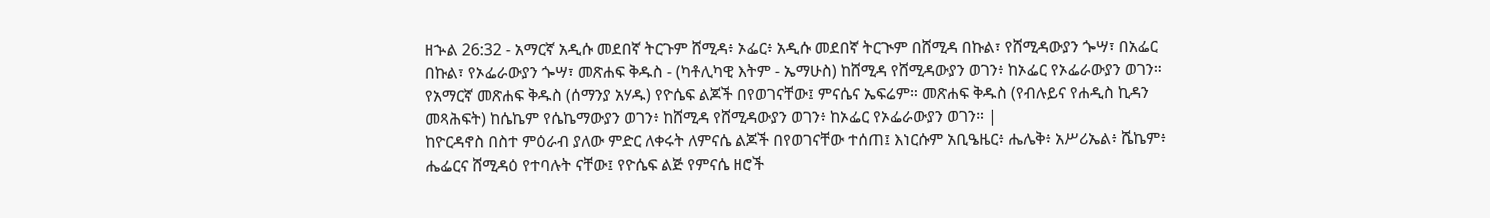ዘኍል 26:32 - አማርኛ አዲሱ መደበኛ ትርጉም ሸሚዳ፥ ኦፌር፥ አዲሱ መደበኛ ትርጒም በሸሚዳ በኩል፣ የሸሚዳውያን ጐሣ፣ በአፌር በኩል፣ የኦፌራውያን ጐሣ፣ መጽሐፍ ቅዱስ - (ካቶሊካዊ እትም - ኤማሁስ) ከሸሚዳ የሸሚዳውያን ወገን፥ ከኦፌር የኦፌራውያን ወገን። የአማርኛ መጽሐፍ ቅዱስ (ሰማንያ አሃዱ) የዮሴፍ ልጆች በየወገናቸው፤ ምናሴና ኤፍሬም። መጽሐፍ ቅዱስ (የብሉይና የሐዲስ ኪዳን መጻሕፍት) ከሴኬም የሴኬማውያን ወገን፥ ከሸሚዳ የሸሚዳውያን ወገን፥ ከኦፌር የኦፌራውያን ወገን። |
ከዮርዳኖስ በስተ ምዕራብ ያለው ምድር ለቀሩት ለምናሴ ልጆች በየወገናቸው ተሰጠ፤ እነርሱም አቢዔዜር፥ ሔሌቅ፥ አሥሪኤል፥ ሼኬም፥ ሔፌርና ሸሚዳዕ የተባሉት ናቸው፤ የዮሴፍ ልጅ የምናሴ ዘሮች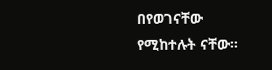በየወገናቸው የሚከተሉት ናቸው።